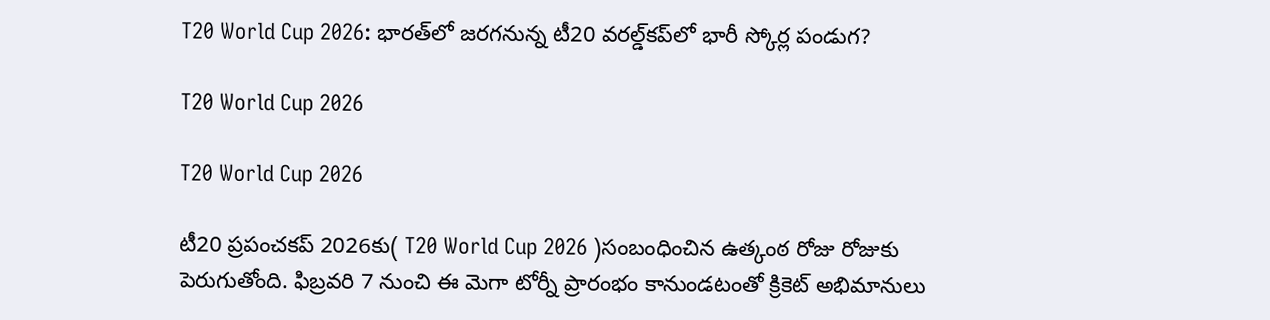T20 World Cup 2026: భారత్‌లో జరగనున్న టీ20 వరల్డ్‌కప్‌లో భారీ స్కోర్ల పండుగ?

T20 World Cup 2026

T20 World Cup 2026

టీ20 ప్రపంచకప్‌ 2026కు( T20 World Cup 2026 )సంబంధించిన ఉత్కంఠ రోజు రోజుకు పెరుగుతోంది. ఫిబ్రవరి 7 నుంచి ఈ మెగా టోర్నీ ప్రారంభం కానుండటంతో క్రికెట్ అభిమానులు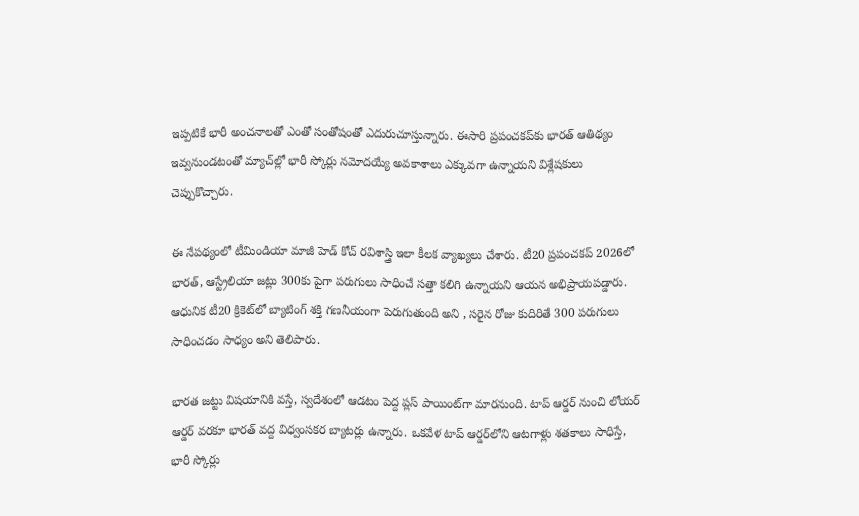ఇప్పటికే భారీ అంచనాలతో ఎంతో సంతోషంతో ఎదురుచూస్తున్నారు. ఈసారి ప్రపంచకప్‌కు భారత్ ఆతిథ్యం ఇవ్వనుండటంతో మ్యాచ్‌ల్లో భారీ స్కోర్లు నమోదయ్యే అవకాశాలు ఎక్కువగా ఉన్నాయని విశ్లేషకులు చెప్పుకొచ్చారు.

ఈ నేపథ్యంలో టీమిండియా మాజీ హెడ్ కోచ్ రవిశాస్త్రి ఇలా కీలక వ్యాఖ్యలు చేశారు. టీ20 ప్రపంచకప్‌ 2026లో భారత్, ఆస్ట్రేలియా జట్లు 300కు పైగా పరుగులు సాధించే సత్తా కలిగి ఉన్నాయని ఆయన అభిప్రాయపడ్డారు. ఆధునిక టీ20 క్రికెట్‌లో బ్యాటింగ్ శక్తి గణనీయంగా పెరుగుతుంది అని , సరైన రోజు కుదిరితే 300 పరుగులు సాధించడం సాధ్యం అని తెలిపారు.

భారత జట్టు విషయానికి వస్తే, స్వదేశంలో ఆడటం పెద్ద ప్లస్ పాయింట్‌గా మారనుంది. టాప్ ఆర్డర్ నుంచి లోయర్ ఆర్డర్ వరకూ భారత్ వద్ద విధ్వంసకర బ్యాటర్లు ఉన్నారు. ఒకవేళ టాప్ ఆర్డర్‌లోని ఆటగాళ్లు శతకాలు సాధిస్తే, భారీ స్కోర్లు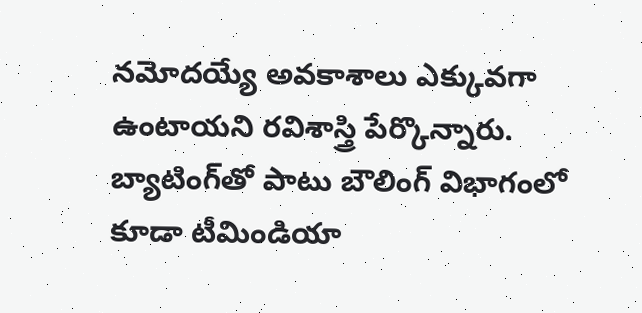నమోదయ్యే అవకాశాలు ఎక్కువగా ఉంటాయని రవిశాస్త్రి పేర్కొన్నారు. బ్యాటింగ్‌తో పాటు బౌలింగ్ విభాగంలో కూడా టీమిండియా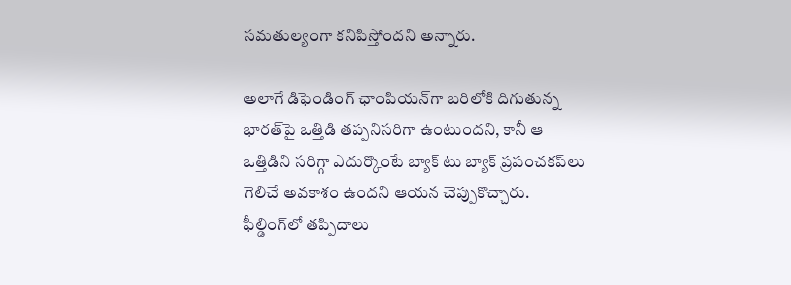సమతుల్యంగా కనిపిస్తోందని అన్నారు.

అలాగే డిఫెండింగ్ ఛాంపియన్‌గా బరిలోకి దిగుతున్న భారత్‌పై ఒత్తిడి తప్పనిసరిగా ఉంటుందని, కానీ ఆ ఒత్తిడిని సరిగ్గా ఎదుర్కొంటే బ్యాక్ టు బ్యాక్ ప్రపంచకప్‌లు గెలిచే అవకాశం ఉందని ఆయన చెప్పుకొచ్చారు. ఫీల్డింగ్‌లో తప్పిదాలు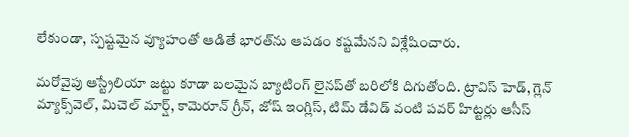లేకుండా, స్పష్టమైన వ్యూహంతో ఆడితే భారత్‌ను ఆపడం కష్టమేనని విశ్లేషించారు.

మరోవైపు ఆస్ట్రేలియా జట్టు కూడా బలమైన బ్యాటింగ్ లైనప్‌తో బరిలోకి దిగుతోంది. ట్రావిస్ హెడ్, గ్లెన్ మ్యాక్స్‌వెల్, మిచెల్ మార్ష్, కామెరూన్ గ్రీన్, జోష్ ఇంగ్లిస్, టిమ్ డేవిడ్ వంటి పవర్ హిట్టర్లు ఆసీస్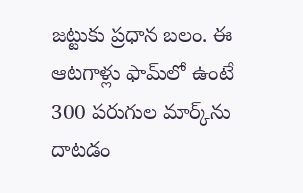జట్టుకు ప్రధాన బలం. ఈ ఆటగాళ్లు ఫామ్‌లో ఉంటే 300 పరుగుల మార్క్‌ను దాటడం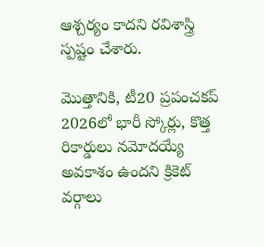ఆశ్చర్యం కాదని రవిశాస్త్రి స్పష్టం చేశారు.

మొత్తానికి, టీ20 ప్రపంచకప్‌ 2026లో భారీ స్కోర్లు, కొత్త రికార్డులు నమోదయ్యే అవకాశం ఉందని క్రికెట్ వర్గాలు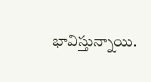భావిస్తున్నాయి.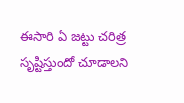ఈసారి ఏ జట్టు చరిత్ర సృష్టిస్తుందో చూడాలని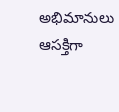అభిమానులు ఆసక్తిగా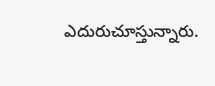ఎదురుచూస్తున్నారు.